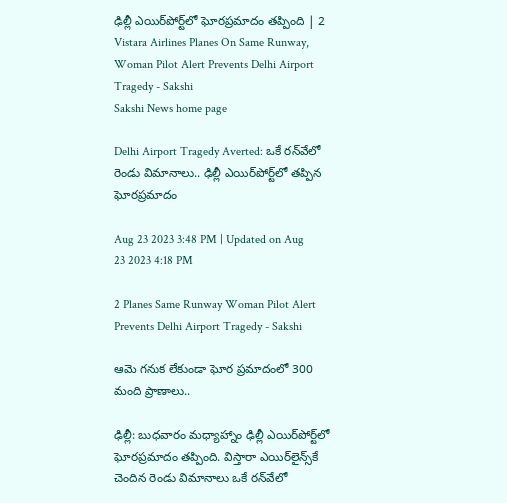ఢిల్లీ ఎయిర్‌పోర్ట్‌లో ఘోరప్రమాదం తప్పింది | 2 Vistara Airlines Planes On Same Runway, Woman Pilot Alert Prevents Delhi Airport Tragedy - Sakshi
Sakshi News home page

Delhi Airport Tragedy Averted: ఒకే రన్‌వేలో రెండు విమానాలు.. ఢిల్లీ ఎయిర్‌పోర్ట్‌లో తప్పిన ఘోరప్రమాదం

Aug 23 2023 3:48 PM | Updated on Aug 23 2023 4:18 PM

2 Planes Same Runway Woman Pilot Alert Prevents Delhi Airport Tragedy - Sakshi

ఆమె గనుక లేకుండా ఘోర ప్రమాదంలో 300 మంది ప్రాణాలు..

ఢిల్లీ: బుధవారం మధ్యాహ్నాం ఢిల్లీ ఎయిర్‌పోర్ట్‌లో ఘోరప్రమాదం తప్పింది. విస్తారా ఎయిర్‌లైన్స్‌కే చెందిన రెండు విమానాలు ఒకే రన్‌వేలో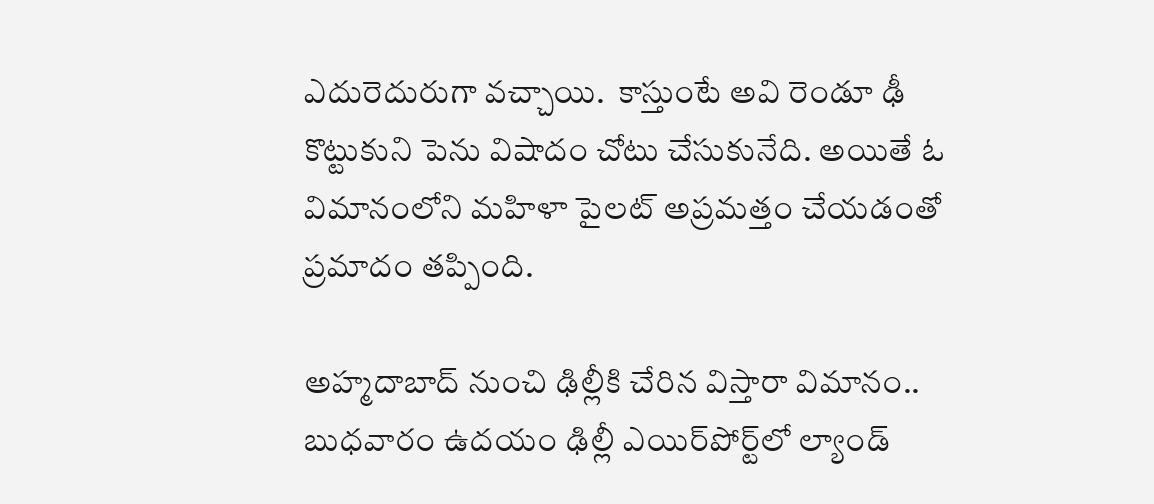ఎదురెదురుగా వచ్చాయి.  కాస్తుంటే అవి రెండూ ఢీ కొట్టుకుని పెను విషాదం చోటు చేసుకునేది. అయితే ఓ విమానంలోని మహిళా పైలట్‌ అప్రమత్తం చేయడంతో ప్రమాదం తప్పింది.

అహ్మదాబాద్‌ నుంచి ఢిల్లీకి చేరిన విస్తారా విమానం.. బుధవారం ఉదయం ఢిల్లీ ఎయిర్‌పోర్ట్‌లో ల్యాండ్‌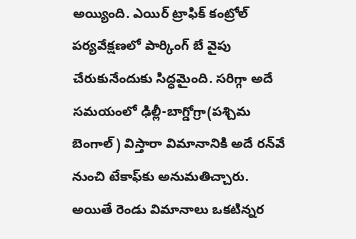అయ్యింది. ఎయిర్‌ ట్రాఫిక్‌ కంట్రోల్‌ పర్యవేక్షణలో పార్కింగ్‌ బే వైపు చేరుకునేందుకు సిద్ధమైంది. సరిగ్గా అదే  సమయంలో ఢిల్లీ-బాగ్డోగ్రా(పశ్చిమ బెంగాల్‌) విస్తారా విమానానికి అదే రన్‌వే నుంచి టేకాఫ్‌కు అనుమతిచ్చారు. అయితే రెండు విమానాలు ఒకటిన్నర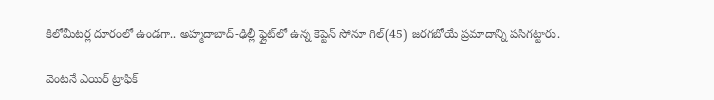కిలోమీటర్ల దూరంలో ఉండగా.. అహ్మదాబాద్‌-ఢిల్లీ ఫ్లైట్‌లో ఉన్న కెప్టెన్‌ సోనూ గిల్‌(45) జరగబోయే ప్రమాదాన్ని పసిగట్టారు.

వెంటనే ఎయిర్‌ ట్రాఫిక్‌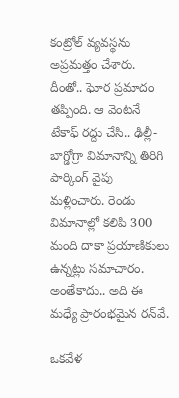కంట్రోల్‌ వ్యవస్థను అప్రమత్తం చేశారు. దీంతో.. ఘోర ప్రమాదం తప్పింది. ఆ వెంటనే టేకాఫ్‌ రద్దు చేసి.. ఢిల్లీ-బాగ్డోగ్రా విమానాన్ని తిరిగి పార్కింగ్‌ వైపు మళ్లించారు. రెండు విమానాల్లో కలిపి 300 మంది దాకా ప్రయాణికులు ఉన్నట్లు సమాచారం. అంతేకాదు.. అది ఈ మధ్యే ప్రారంభమైన రన్‌వే.

ఒకవేళ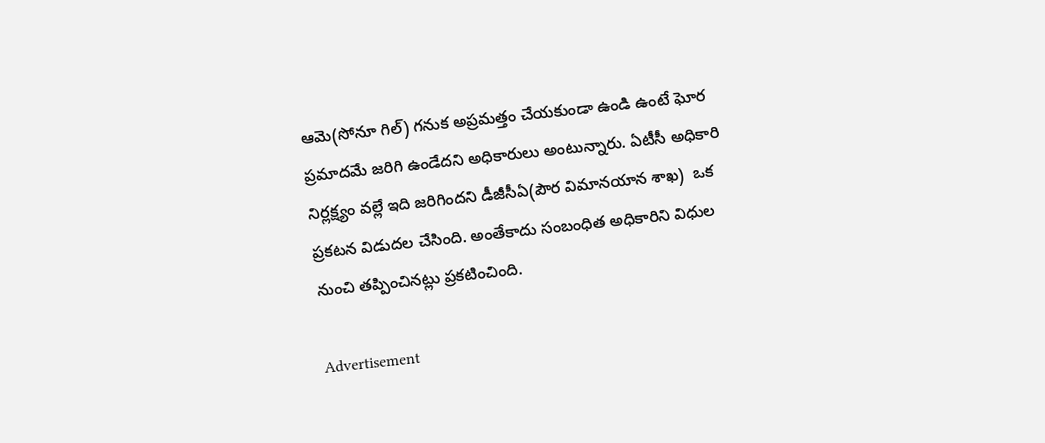ఆమె(సోనూ గిల్‌) గనుక అప్రమత్తం చేయకుండా ఉండి ఉంటే ఘోర ప్రమాదమే జరిగి ఉండేదని అధికారులు అంటున్నారు. ఏటీసీ అధికారి నిర్లక్ష్యం వల్లే ఇది జరిగిందని డీజీసీఏ(పౌర విమానయాన శాఖ)  ఒక ప్రకటన విడుదల చేసింది. అంతేకాదు సంబంధిత అధికారిని విధుల నుంచి తప్పించినట్లు ప్రకటించింది.

Advertisement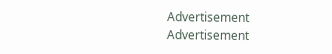Advertisement
Advertisement